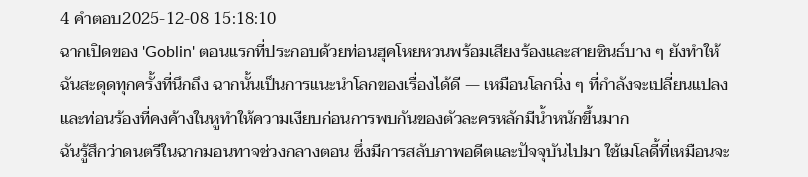4 คำตอบ2025-12-08 15:18:10
ฉากเปิดของ 'Goblin' ตอนแรกที่ประกอบด้วยท่อนฮุคโหยหวนพร้อมเสียงร้องและสายซินธ์บาง ๆ ยังทำให้ฉันสะดุดทุกครั้งที่นึกถึง ฉากนั้นเป็นการแนะนำโลกของเรื่องได้ดี — เหมือนโลกนิ่ง ๆ ที่กำลังจะเปลี่ยนแปลง และท่อนร้องที่คงค้างในหูทำให้ความเงียบก่อนการพบกันของตัวละครหลักมีน้ำหนักขึ้นมาก
ฉันรู้สึกว่าดนตรีในฉากมอนทาจช่วงกลางตอน ซึ่งมีการสลับภาพอดีตและปัจจุบันไปมา ใช้เมโลดี้ที่เหมือนจะ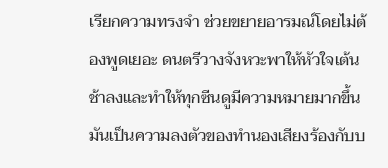เรียกความทรงจำ ช่วยขยายอารมณ์โดยไม่ต้องพูดเยอะ ดนตรีวางจังหวะพาให้หัวใจเต้นช้าลงและทำให้ทุกซีนดูมีความหมายมากขึ้น มันเป็นความลงตัวของทำนองเสียงร้องกับบ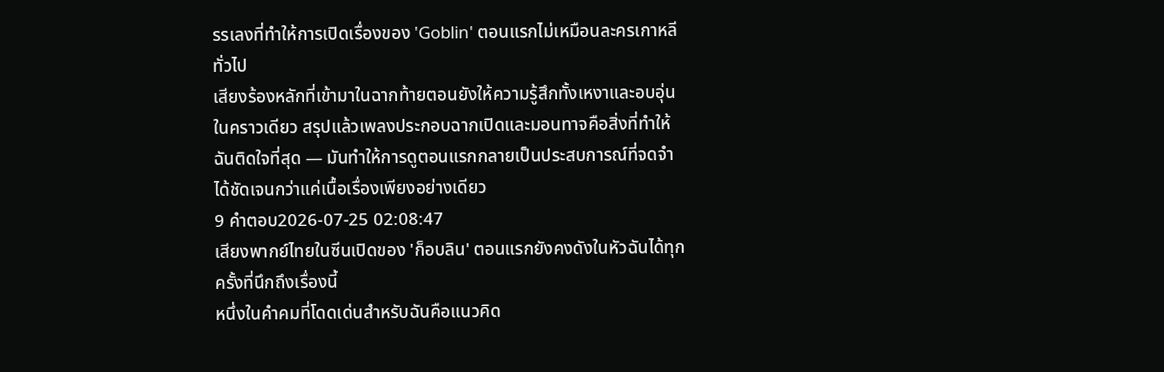รรเลงที่ทำให้การเปิดเรื่องของ 'Goblin' ตอนแรกไม่เหมือนละครเกาหลีทั่วไป
เสียงร้องหลักที่เข้ามาในฉากท้ายตอนยังให้ความรู้สึกทั้งเหงาและอบอุ่นในคราวเดียว สรุปแล้วเพลงประกอบฉากเปิดและมอนทาจคือสิ่งที่ทำให้ฉันติดใจที่สุด — มันทำให้การดูตอนแรกกลายเป็นประสบการณ์ที่จดจำได้ชัดเจนกว่าแค่เนื้อเรื่องเพียงอย่างเดียว
9 คำตอบ2026-07-25 02:08:47
เสียงพากย์ไทยในซีนเปิดของ 'ก็อบลิน' ตอนแรกยังคงดังในหัวฉันได้ทุกครั้งที่นึกถึงเรื่องนี้
หนึ่งในคำคมที่โดดเด่นสำหรับฉันคือแนวคิด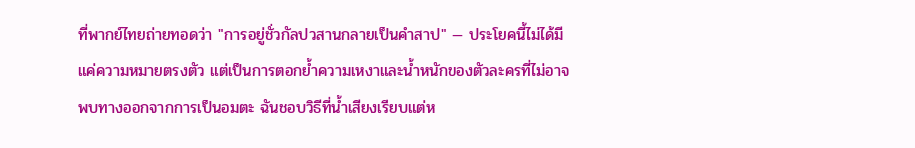ที่พากย์ไทยถ่ายทอดว่า "การอยู่ชั่วกัลปวสานกลายเป็นคำสาป" — ประโยคนี้ไม่ได้มีแค่ความหมายตรงตัว แต่เป็นการตอกย้ำความเหงาและน้ำหนักของตัวละครที่ไม่อาจพบทางออกจากการเป็นอมตะ ฉันชอบวิธีที่น้ำเสียงเรียบแต่ห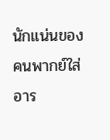นักแน่นของคนพากย์ใส่อาร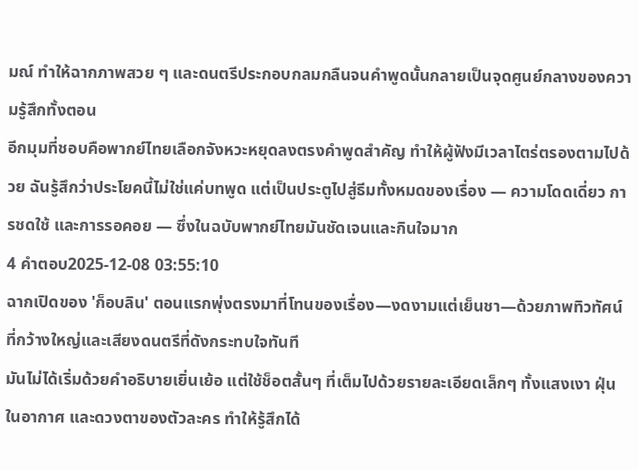มณ์ ทำให้ฉากภาพสวย ๆ และดนตรีประกอบกลมกลืนจนคำพูดนั้นกลายเป็นจุดศูนย์กลางของความรู้สึกทั้งตอน
อีกมุมที่ชอบคือพากย์ไทยเลือกจังหวะหยุดลงตรงคำพูดสำคัญ ทำให้ผู้ฟังมีเวลาไตร่ตรองตามไปด้วย ฉันรู้สึกว่าประโยคนี้ไม่ใช่แค่บทพูด แต่เป็นประตูไปสู่ธีมทั้งหมดของเรื่อง — ความโดดเดี่ยว การชดใช้ และการรอคอย — ซึ่งในฉบับพากย์ไทยมันชัดเจนและกินใจมาก
4 คำตอบ2025-12-08 03:55:10
ฉากเปิดของ 'ก็อบลิน' ตอนแรกพุ่งตรงมาที่โทนของเรื่อง—งดงามแต่เย็นชา—ด้วยภาพทิวทัศน์ที่กว้างใหญ่และเสียงดนตรีที่ดังกระทบใจทันที
มันไม่ได้เริ่มด้วยคำอธิบายเยิ่นเย้อ แต่ใช้ช็อตสั้นๆ ที่เต็มไปด้วยรายละเอียดเล็กๆ ทั้งแสงเงา ฝุ่นในอากาศ และดวงตาของตัวละคร ทำให้รู้สึกได้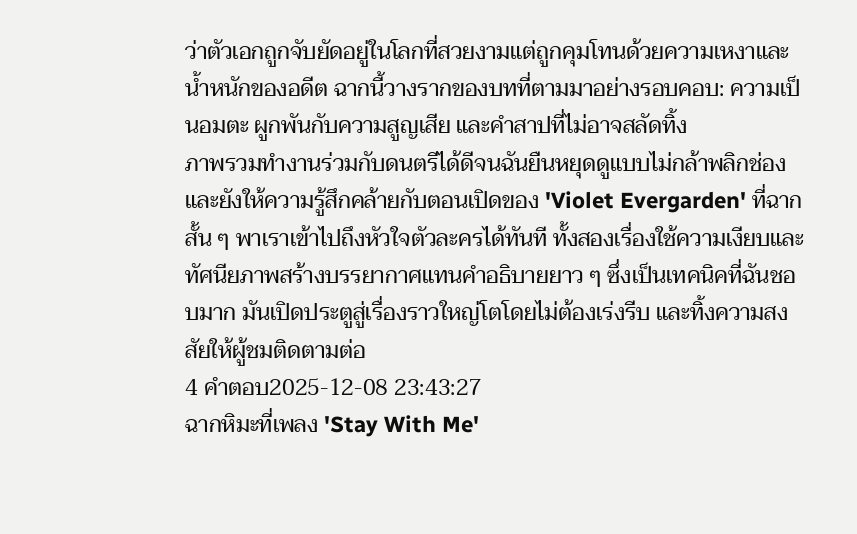ว่าตัวเอกถูกจับยัดอยู่ในโลกที่สวยงามแต่ถูกคุมโทนด้วยความเหงาและน้ำหนักของอดีต ฉากนี้วางรากของบทที่ตามมาอย่างรอบคอบ: ความเป็นอมตะ ผูกพันกับความสูญเสีย และคำสาปที่ไม่อาจสลัดทิ้ง
ภาพรวมทำงานร่วมกับดนตรีได้ดีจนฉันยืนหยุดดูแบบไม่กล้าพลิกช่อง และยังให้ความรู้สึกคล้ายกับตอนเปิดของ 'Violet Evergarden' ที่ฉากสั้น ๆ พาเราเข้าไปถึงหัวใจตัวละครได้ทันที ทั้งสองเรื่องใช้ความเงียบและทัศนียภาพสร้างบรรยากาศแทนคำอธิบายยาว ๆ ซึ่งเป็นเทคนิคที่ฉันชอบมาก มันเปิดประตูสู่เรื่องราวใหญ่โตโดยไม่ต้องเร่งรีบ และทิ้งความสงสัยให้ผู้ชมติดตามต่อ
4 คำตอบ2025-12-08 23:43:27
ฉากหิมะที่เพลง 'Stay With Me'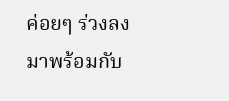ค่อยๆ ร่วงลงมาพร้อมกับ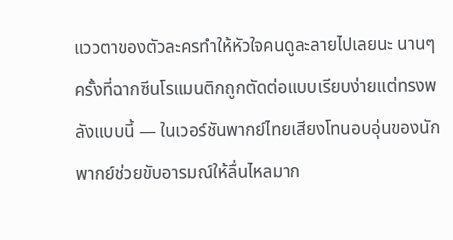แววตาของตัวละครทำให้หัวใจคนดูละลายไปเลยนะ นานๆ ครั้งที่ฉากซีนโรแมนติกถูกตัดต่อแบบเรียบง่ายแต่ทรงพลังแบบนี้ — ในเวอร์ชันพากย์ไทยเสียงโทนอบอุ่นของนักพากย์ช่วยขับอารมณ์ให้ลื่นไหลมาก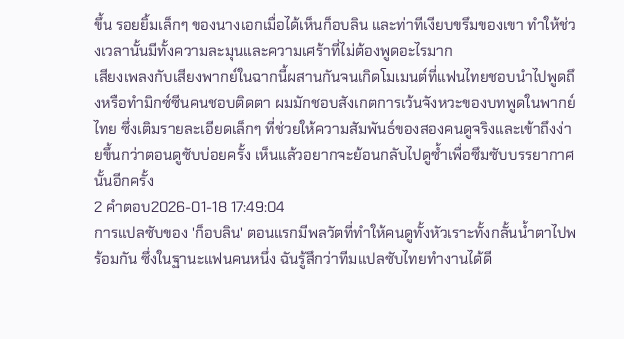ขึ้น รอยยิ้มเล็กๆ ของนางเอกเมื่อได้เห็นก็อบลิน และท่าทีเงียบขรึมของเขา ทำให้ช่วงเวลานั้นมีทั้งความละมุนและความเศร้าที่ไม่ต้องพูดอะไรมาก
เสียงเพลงกับเสียงพากย์ในฉากนี้ผสานกันจนเกิดโมเมนต์ที่แฟนไทยชอบนำไปพูดถึงหรือทำมิกซ์ซีนคนชอบติดตา ผมมักชอบสังเกตการเว้นจังหวะของบทพูดในพากย์ไทย ซึ่งเติมรายละเอียดเล็กๆ ที่ช่วยให้ความสัมพันธ์ของสองคนดูจริงและเข้าถึงง่ายขึ้นกว่าตอนดูซับบ่อยครั้ง เห็นแล้วอยากจะย้อนกลับไปดูซ้ำเพื่อซึมซับบรรยากาศนั้นอีกครั้ง
2 คำตอบ2026-01-18 17:49:04
การแปลซับของ 'ก็อบลิน' ตอนแรกมีพลวัตที่ทำให้คนดูทั้งหัวเราะทั้งกลั้นน้ำตาไปพร้อมกัน ซึ่งในฐานะแฟนคนหนึ่ง ฉันรู้สึกว่าทีมแปลซับไทยทำงานได้ดี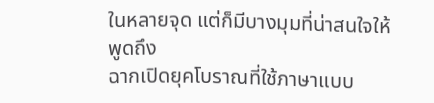ในหลายจุด แต่ก็มีบางมุมที่น่าสนใจให้พูดถึง
ฉากเปิดยุคโบราณที่ใช้ภาษาแบบ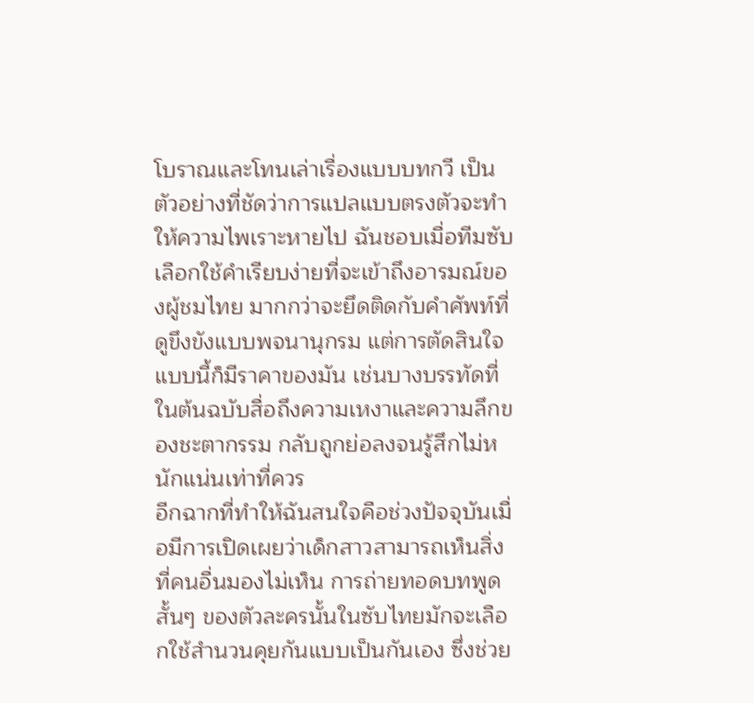โบราณและโทนเล่าเรื่องแบบบทกวี เป็นตัวอย่างที่ชัดว่าการแปลแบบตรงตัวจะทำให้ความไพเราะหายไป ฉันชอบเมื่อทีมซับเลือกใช้คำเรียบง่ายที่จะเข้าถึงอารมณ์ของผู้ชมไทย มากกว่าจะยึดติดกับคำศัพท์ที่ดูขึงขังแบบพจนานุกรม แต่การตัดสินใจแบบนี้ก็มีราคาของมัน เช่นบางบรรทัดที่ในต้นฉบับสื่อถึงความเหงาและความลึกของชะตากรรม กลับถูกย่อลงจนรู้สึกไม่หนักแน่นเท่าที่ควร
อีกฉากที่ทำให้ฉันสนใจคือช่วงปัจจุบันเมื่อมีการเปิดเผยว่าเด็กสาวสามารถเห็นสิ่งที่คนอื่นมองไม่เห็น การถ่ายทอดบทพูดสั้นๆ ของตัวละครนั้นในซับไทยมักจะเลือกใช้สำนวนคุยกันแบบเป็นกันเอง ซึ่งช่วย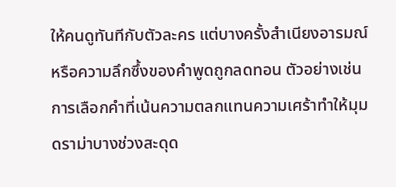ให้คนดูทันทีกับตัวละคร แต่บางครั้งสำเนียงอารมณ์หรือความลึกซึ้งของคำพูดถูกลดทอน ตัวอย่างเช่นการเลือกคำที่เน้นความตลกแทนความเศร้าทำให้มุมดราม่าบางช่วงสะดุด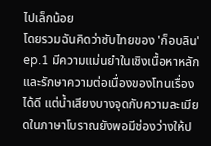ไปเล็กน้อย
โดยรวมฉันคิดว่าซับไทยของ 'ก็อบลิน' ep.1 มีความแม่นยำในเชิงเนื้อหาหลักและรักษาความต่อเนื่องของโทนเรื่องได้ดี แต่น้ำเสียงบางจุดกับความละเมียดในภาษาโบราณยังพอมีช่องว่างให้ป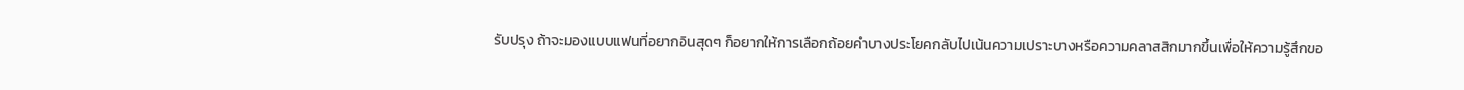รับปรุง ถ้าจะมองแบบแฟนที่อยากอินสุดๆ ก็อยากให้การเลือกถ้อยคำบางประโยคกลับไปเน้นความเปราะบางหรือความคลาสสิกมากขึ้นเพื่อให้ความรู้สึกขอ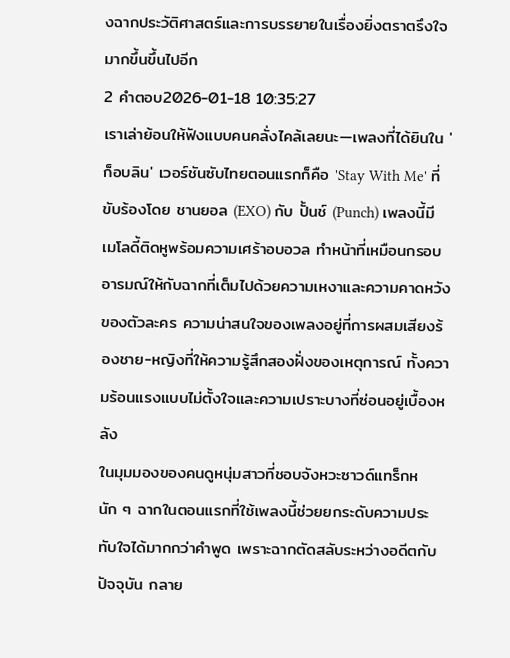งฉากประวัติศาสตร์และการบรรยายในเรื่องยิ่งตราตรึงใจมากขึ้นขึ้นไปอีก
2 คำตอบ2026-01-18 10:35:27
เราเล่าย้อนให้ฟังแบบคนคลั่งไคล้เลยนะ—เพลงที่ได้ยินใน 'ก็อบลิน' เวอร์ชันซับไทยตอนแรกก็คือ 'Stay With Me' ที่ขับร้องโดย ชานยอล (EXO) กับ ปั้นช์ (Punch) เพลงนี้มีเมโลดี้ติดหูพร้อมความเศร้าอบอวล ทำหน้าที่เหมือนกรอบอารมณ์ให้กับฉากที่เต็มไปด้วยความเหงาและความคาดหวังของตัวละคร ความน่าสนใจของเพลงอยู่ที่การผสมเสียงร้องชาย-หญิงที่ให้ความรู้สึกสองฝั่งของเหตุการณ์ ทั้งความร้อนแรงแบบไม่ตั้งใจและความเปราะบางที่ซ่อนอยู่เบื้องหลัง
ในมุมมองของคนดูหนุ่มสาวที่ชอบจังหวะซาวด์แทร็กหนัก ๆ ฉากในตอนแรกที่ใช้เพลงนี้ช่วยยกระดับความประทับใจได้มากกว่าคำพูด เพราะฉากตัดสลับระหว่างอดีตกับปัจจุบัน กลาย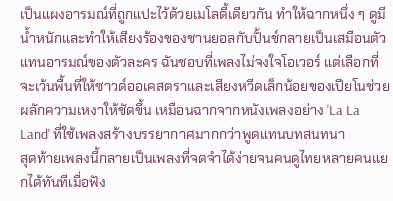เป็นแผงอารมณ์ที่ถูกแปะไว้ด้วยเมโลดี้เดียวกัน ทำให้ฉากหนึ่ง ๆ ดูมีน้ำหนักและทำให้เสียงร้องของชานยอลกับปั้นช์กลายเป็นเสมือนตัวแทนอารมณ์ของตัวละคร ฉันชอบที่เพลงไม่จงใจโอเวอร์ แต่เลือกที่จะเว้นพื้นที่ให้ซาวด์ออเคสตราและเสียงหวีดเล็กน้อยของเปียโนช่วยผลักความเหงาให้ชัดขึ้น เหมือนฉากจากหนังเพลงอย่าง 'La La Land' ที่ใช้เพลงสร้างบรรยากาศมากกว่าพูดแทนบทสนทนา
สุดท้ายเพลงนี้กลายเป็นเพลงที่จดจำได้ง่ายจนคนดูไทยหลายคนแยกได้ทันทีเมื่อฟัง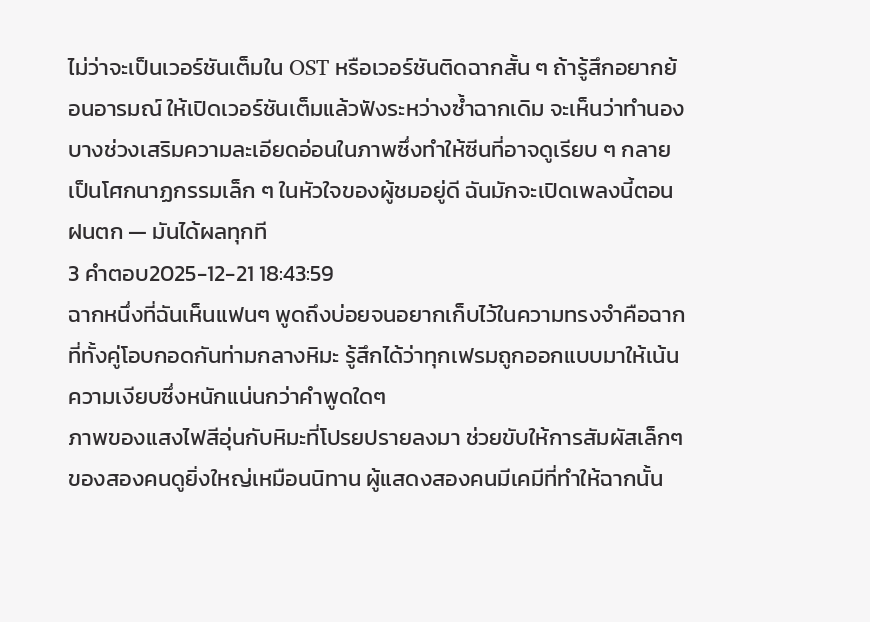ไม่ว่าจะเป็นเวอร์ชันเต็มใน OST หรือเวอร์ชันติดฉากสั้น ๆ ถ้ารู้สึกอยากย้อนอารมณ์ ให้เปิดเวอร์ชันเต็มแล้วฟังระหว่างซ้ำฉากเดิม จะเห็นว่าทำนองบางช่วงเสริมความละเอียดอ่อนในภาพซึ่งทำให้ซีนที่อาจดูเรียบ ๆ กลายเป็นโศกนาฏกรรมเล็ก ๆ ในหัวใจของผู้ชมอยู่ดี ฉันมักจะเปิดเพลงนี้ตอนฝนตก — มันได้ผลทุกที
3 คำตอบ2025-12-21 18:43:59
ฉากหนึ่งที่ฉันเห็นแฟนๆ พูดถึงบ่อยจนอยากเก็บไว้ในความทรงจำคือฉากที่ทั้งคู่โอบกอดกันท่ามกลางหิมะ รู้สึกได้ว่าทุกเฟรมถูกออกแบบมาให้เน้นความเงียบซึ่งหนักแน่นกว่าคำพูดใดๆ
ภาพของแสงไฟสีอุ่นกับหิมะที่โปรยปรายลงมา ช่วยขับให้การสัมผัสเล็กๆ ของสองคนดูยิ่งใหญ่เหมือนนิทาน ผู้แสดงสองคนมีเคมีที่ทำให้ฉากนั้น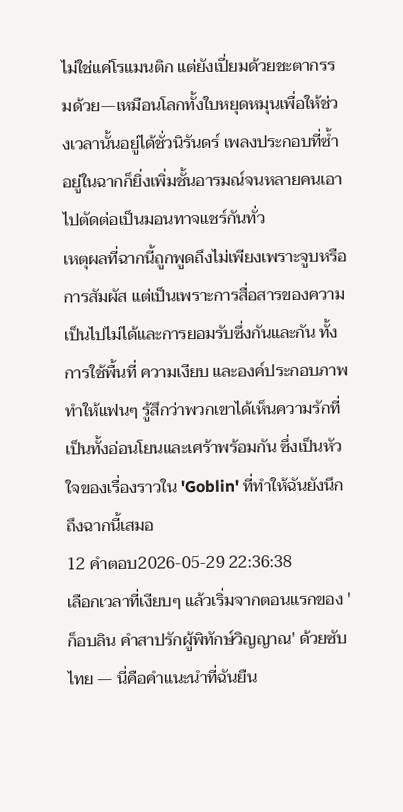ไม่ใช่แค่โรแมนติก แต่ยังเปี่ยมด้วยชะตากรรมด้วย—เหมือนโลกทั้งใบหยุดหมุนเพื่อให้ช่วงเวลานั้นอยู่ได้ชั่วนิรันดร์ เพลงประกอบที่ซ้ำอยู่ในฉากก็ยิ่งเพิ่มชั้นอารมณ์จนหลายคนเอาไปตัดต่อเป็นมอนทาจแชร์กันทั่ว
เหตุผลที่ฉากนี้ถูกพูดถึงไม่เพียงเพราะจูบหรือการสัมผัส แต่เป็นเพราะการสื่อสารของความเป็นไปไม่ได้และการยอมรับซึ่งกันและกัน ทั้งการใช้พื้นที่ ความเงียบ และองค์ประกอบภาพทำให้แฟนๆ รู้สึกว่าพวกเขาได้เห็นความรักที่เป็นทั้งอ่อนโยนและเศร้าพร้อมกัน ซึ่งเป็นหัวใจของเรื่องราวใน 'Goblin' ที่ทำให้ฉันยังนึกถึงฉากนี้เสมอ
12 คำตอบ2026-05-29 22:36:38
เลือกเวลาที่เงียบๆ แล้วเริ่มจากตอนแรกของ 'ก็อบลิน คําสาปรักผู้พิทักษ์วิญญาณ' ด้วยซับไทย — นี่คือคำแนะนำที่ฉันยืน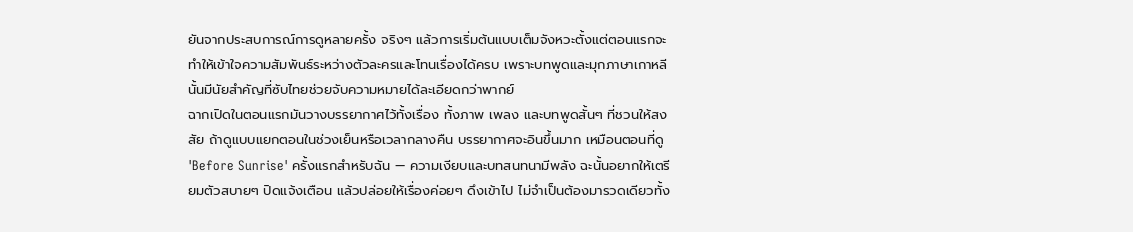ยันจากประสบการณ์การดูหลายครั้ง จริงๆ แล้วการเริ่มต้นแบบเต็มจังหวะตั้งแต่ตอนแรกจะทำให้เข้าใจความสัมพันธ์ระหว่างตัวละครและโทนเรื่องได้ครบ เพราะบทพูดและมุกภาษาเกาหลีนั้นมีนัยสำคัญที่ซับไทยช่วยจับความหมายได้ละเอียดกว่าพากย์
ฉากเปิดในตอนแรกมันวางบรรยากาศไว้ทั้งเรื่อง ทั้งภาพ เพลง และบทพูดสั้นๆ ที่ชวนให้สงสัย ถ้าดูแบบแยกตอนในช่วงเย็นหรือเวลากลางคืน บรรยากาศจะอินขึ้นมาก เหมือนตอนที่ดู 'Before Sunrise' ครั้งแรกสำหรับฉัน — ความเงียบและบทสนทนามีพลัง ฉะนั้นอยากให้เตรียมตัวสบายๆ ปิดแจ้งเตือน แล้วปล่อยให้เรื่องค่อยๆ ดึงเข้าไป ไม่จำเป็นต้องมารวดเดียวทั้ง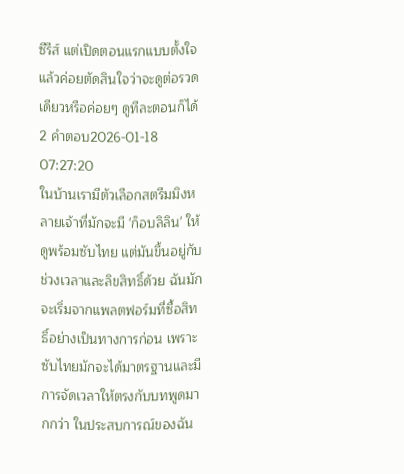ซีรีส์ แต่เปิดตอนแรกแบบตั้งใจ แล้วค่อยตัดสินใจว่าจะดูต่อรวดเดียวหรือค่อยๆ ดูทีละตอนก็ได้
2 คำตอบ2026-01-18 07:27:20
ในบ้านเรามีตัวเลือกสตรีมมิงหลายเจ้าที่มักจะมี 'ก็อบลิลิน' ให้ดูพร้อมซับไทย แต่มันขึ้นอยู่กับช่วงเวลาและลิขสิทธิ์ด้วย ฉันมักจะเริ่มจากแพลตฟอร์มที่ซื้อสิทธิ์อย่างเป็นทางการก่อน เพราะซับไทยมักจะได้มาตรฐานและมีการจัดเวลาให้ตรงกับบทพูดมากกว่า ในประสบการณ์ของฉัน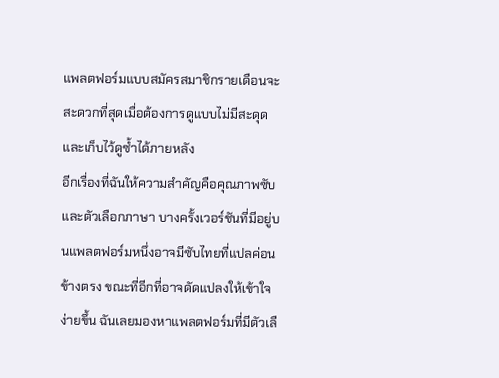แพลตฟอร์มแบบสมัครสมาชิกรายเดือนจะสะดวกที่สุดเมื่อต้องการดูแบบไม่มีสะดุดและเก็บไว้ดูซ้ำได้ภายหลัง
อีกเรื่องที่ฉันให้ความสำคัญคือคุณภาพซับและตัวเลือกภาษา บางครั้งเวอร์ชันที่มีอยู่บนแพลตฟอร์มหนึ่งอาจมีซับไทยที่แปลค่อนข้างตรง ขณะที่อีกที่อาจดัดแปลงให้เข้าใจง่ายขึ้น ฉันเลยมองหาแพลตฟอร์มที่มีตัวเลื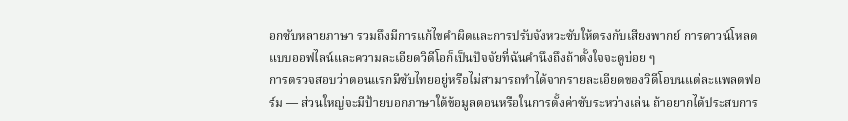อกซับหลายภาษา รวมถึงมีการแก้ไขคำผิดและการปรับจังหวะซับให้ตรงกับเสียงพากย์ การดาวน์โหลดแบบออฟไลน์และความละเอียดวิดีโอก็เป็นปัจจัยที่ฉันคำนึงถึงถ้าตั้งใจจะดูบ่อย ๆ
การตรวจสอบว่าตอนแรกมีซับไทยอยู่หรือไม่สามารถทำได้จากรายละเอียดของวิดีโอบนแต่ละแพลตฟอร์ม — ส่วนใหญ่จะมีป้ายบอกภาษาใต้ข้อมูลตอนหรือในการตั้งค่าซับระหว่างเล่น ถ้าอยากได้ประสบการ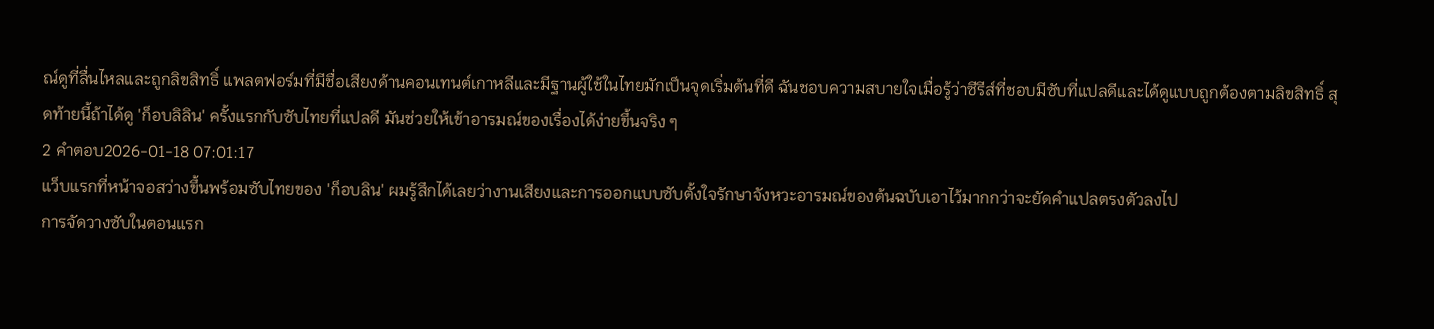ณ์ดูที่ลื่นไหลและถูกลิขสิทธิ์ แพลตฟอร์มที่มีชื่อเสียงด้านคอนเทนต์เกาหลีและมีฐานผู้ใช้ในไทยมักเป็นจุดเริ่มต้นที่ดี ฉันชอบความสบายใจเมื่อรู้ว่าซีรีส์ที่ชอบมีซับที่แปลดีและได้ดูแบบถูกต้องตามลิขสิทธิ์ สุดท้ายนี้ถ้าได้ดู 'ก็อบลิลิน' ครั้งแรกกับซับไทยที่แปลดี มันช่วยให้เข้าอารมณ์ของเรื่องได้ง่ายขึ้นจริง ๆ
2 คำตอบ2026-01-18 07:01:17
แว็บแรกที่หน้าจอสว่างขึ้นพร้อมซับไทยของ 'ก็อบลิน' ผมรู้สึกได้เลยว่างานเสียงและการออกแบบซับตั้งใจรักษาจังหวะอารมณ์ของต้นฉบับเอาไว้มากกว่าจะยัดคำแปลตรงตัวลงไป
การจัดวางซับในตอนแรก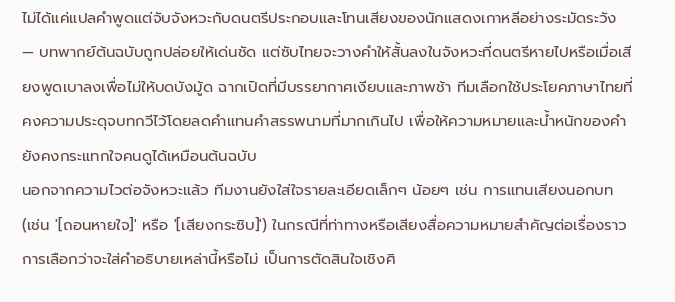ไม่ได้แค่แปลคำพูดแต่จับจังหวะกับดนตรีประกอบและโทนเสียงของนักแสดงเกาหลีอย่างระมัดระวัง — บทพากย์ต้นฉบับถูกปล่อยให้เด่นชัด แต่ซับไทยจะวางคำให้สั้นลงในจังหวะที่ดนตรีหายไปหรือเมื่อเสียงพูดเบาลงเพื่อไม่ให้บดบังมู้ด ฉากเปิดที่มีบรรยากาศเงียบและภาพช้า ทีมเลือกใช้ประโยคภาษาไทยที่คงความประดุจบทกวีไว้โดยลดคำแทนคำสรรพนามที่มากเกินไป เพื่อให้ความหมายและน้ำหนักของคำยังคงกระแทกใจคนดูได้เหมือนต้นฉบับ
นอกจากความไวต่อจังหวะแล้ว ทีมงานยังใส่ใจรายละเอียดเล็กๆ น้อยๆ เช่น การแทนเสียงนอกบท (เช่น '[ถอนหายใจ]' หรือ '[เสียงกระซิบ]') ในกรณีที่ท่าทางหรือเสียงสื่อความหมายสำคัญต่อเรื่องราว การเลือกว่าจะใส่คำอธิบายเหล่านี้หรือไม่ เป็นการตัดสินใจเชิงศิ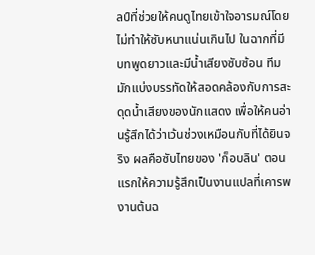ลป์ที่ช่วยให้คนดูไทยเข้าใจอารมณ์โดยไม่ทำให้ซับหนาแน่นเกินไป ในฉากที่มีบทพูดยาวและมีน้ำเสียงซับซ้อน ทีมมักแบ่งบรรทัดให้สอดคล้องกับการสะดุดน้ำเสียงของนักแสดง เพื่อให้คนอ่านรู้สึกได้ว่าเว้นช่วงเหมือนกับที่ได้ยินจริง ผลคือซับไทยของ 'ก็อบลิน' ตอนแรกให้ความรู้สึกเป็นงานแปลที่เคารพงานต้นฉ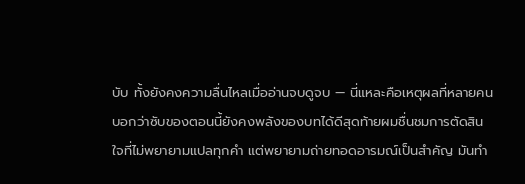บับ ทั้งยังคงความลื่นไหลเมื่ออ่านจบดูจบ — นี่แหละคือเหตุผลที่หลายคนบอกว่าซับของตอนนี้ยังคงพลังของบทได้ดีสุดท้ายผมชื่นชมการตัดสินใจที่ไม่พยายามแปลทุกคำ แต่พยายามถ่ายทอดอารมณ์เป็นสำคัญ มันทำ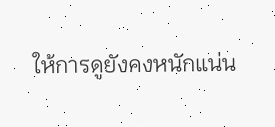ให้การดูยังคงหนักแน่น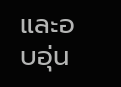และอบอุ่น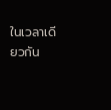ในเวลาเดียวกัน